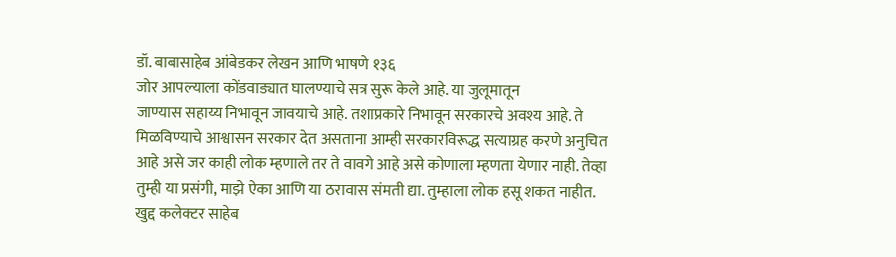डॉ. बाबासाहेब आंबेडकर लेखन आणि भाषणे १३६
जोर आपल्याला कोंडवाड्यात घालण्याचे सत्र सुरू केले आहे. या जुलूमातून
जाण्यास सहाय्य निभावून जावयाचे आहे. तशाप्रकारे निभावून सरकारचे अवश्य आहे. ते मिळविण्याचे आश्वासन सरकार देत असताना आम्ही सरकारविरूद्ध सत्याग्रह करणे अनुचित आहे असे जर काही लोक म्हणाले तर ते वावगे आहे असे कोणाला म्हणता येणार नाही. तेव्हा तुम्ही या प्रसंगी, माझे ऐका आणि या ठरावास संमती द्या. तुम्हाला लोक हसू शकत नाहीत. खुद्द कलेक्टर साहेब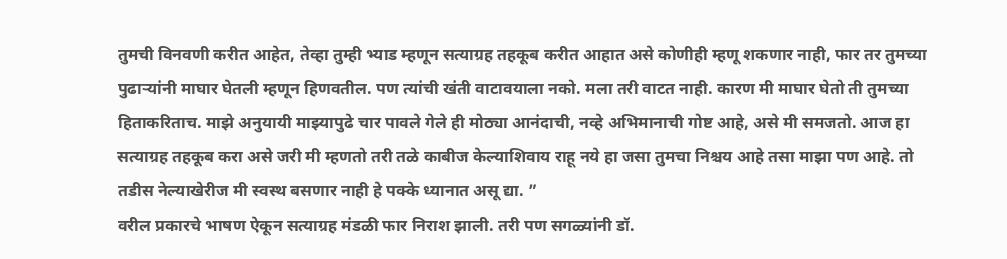तुमची विनवणी करीत आहेत, तेव्हा तुम्ही भ्याड म्हणून सत्याग्रह तहकूब करीत आहात असे कोणीही म्हणू शकणार नाही, फार तर तुमच्या पुढाऱ्यांनी माघार घेतली म्हणून हिणवतील. पण त्यांची खंती वाटावयाला नको. मला तरी वाटत नाही. कारण मी माघार घेतो ती तुमच्या हिताकरिताच. माझे अनुयायी माझ्यापुढे चार पावले गेले ही मोठ्या आनंदाची, नव्हे अभिमानाची गोष्ट आहे, असे मी समजतो. आज हा सत्याग्रह तहकूब करा असे जरी मी म्हणतो तरी तळे काबीज केल्याशिवाय राहू नये हा जसा तुमचा निश्चय आहे तसा माझा पण आहे. तो तडीस नेल्याखेरीज मी स्वस्थ बसणार नाही हे पक्के ध्यानात असू द्या. ”
वरील प्रकारचे भाषण ऐकून सत्याग्रह मंडळी फार निराश झाली. तरी पण सगळ्यांनी डॉ.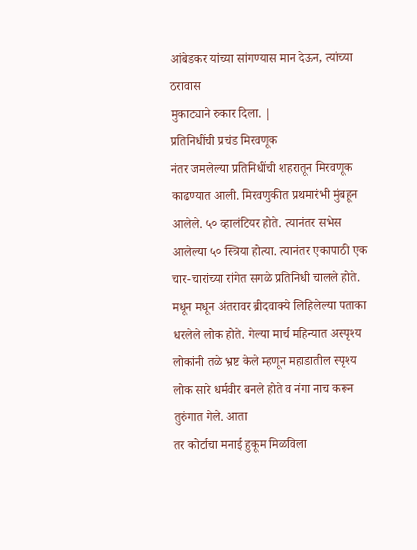आंबेडकर यांच्या सांगण्यास मान देऊन, त्यांच्या ठरावास
मुकाट्याने रुकार दिला. |
प्रतिनिधींची प्रचंड मिरवणूक
नंतर जमलेल्या प्रतिनिधींची शहरातून मिरवणूक काढण्यात आली. मिरवणुकीत प्रथमारंभी मुंबहून आलेले. ५० व्हालंटियर होते. त्यानंतर सभेस आलेल्या ५० स्त्रिया होत्या. त्यानंतर एकापाठी एक चार-चारांच्या रांगेत सगळे प्रतिनिधी चालले होते. मधून मधून अंतरावर ब्रीदवाक्ये लिहिलेल्या पताका धरलेले लोक होते. गेल्या मार्च महिन्यात अस्पृश्य लोकांनी तळे भ्रष्ट केले म्हणून महाडातील स्पृश्य लोक सारे धर्मवीर बनले होते व नंगा नाच करून तुरुंगात गेले. आता
तर कोर्टाचा मनाई हुकूम मिळविला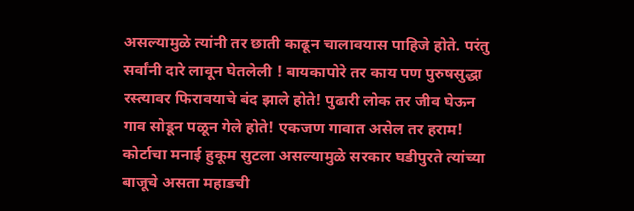असल्यामुळे त्यांनी तर छाती काढून चालावयास पाहिजे होते. परंतु सर्वांनी दारे लावून घेतलेली ! बायकापोरे तर काय पण पुरुषसुद्धा रस्त्यावर फिरावयाचे बंद झाले होते! पुढारी लोक तर जीव घेऊन गाव सोडून पळून गेले होते! एकजण गावात असेल तर हराम! कोर्टाचा मनाई हुकूम सुटला असल्यामुळे सरकार घडीपुरते त्यांच्या बाजूचे असता महाडची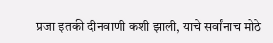प्रजा इतकी दीनवाणी कशी झाली, याचे सर्वांनाच मोठे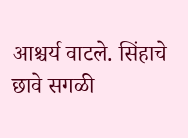आश्चर्य वाटले. सिंहाचे छावे सगळी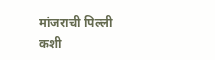मांजराची पिल्ली कशी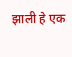झाली हे एक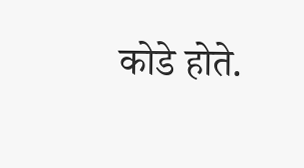कोडे होते.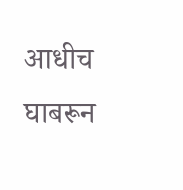आधीच घाबरून